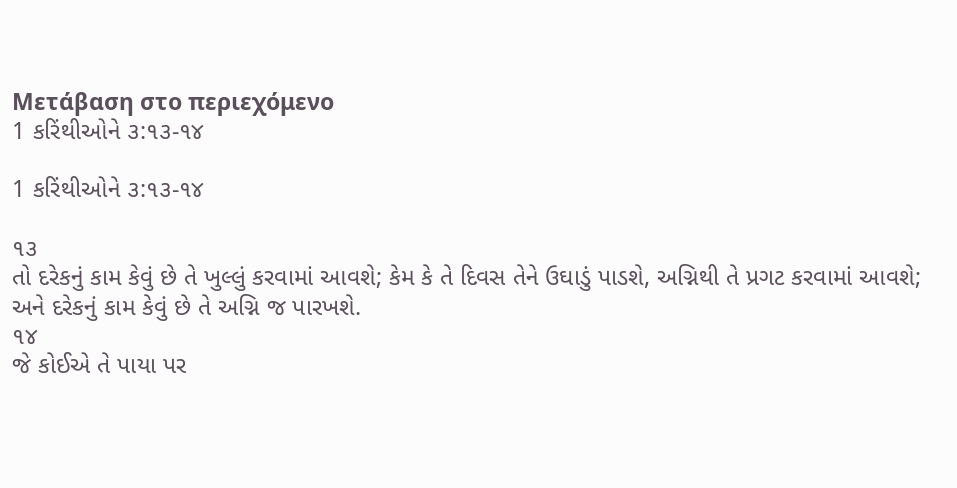Μετάβαση στο περιεχόμενο
1 કરિંથીઓને ૩:૧૩-૧૪

1 કરિંથીઓને ૩:૧૩-૧૪

૧૩
તો દરેકનું કામ કેવું છે તે ખુલ્લું કરવામાં આવશે; કેમ કે તે દિવસ તેને ઉઘાડું પાડશે, અગ્નિથી તે પ્રગટ કરવામાં આવશે; અને દરેકનું કામ કેવું છે તે અગ્નિ જ પારખશે.
૧૪
જે કોઈએ તે પાયા પર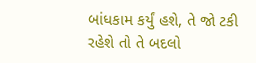બાંધકામ કર્યું હશે, તે જો ટકી રહેશે તો તે બદલો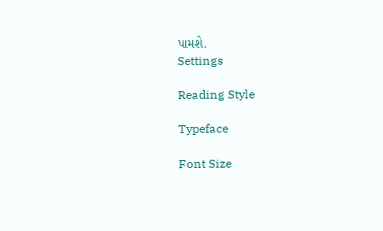પામશે.
Settings

Reading Style

Typeface

Font Size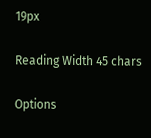19px

Reading Width 45 chars

Options